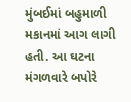મુંબઈમાં બહુમાળી મકાનમાં આગ લાગી હતી. આ ઘટના મંગળવારે બપોરે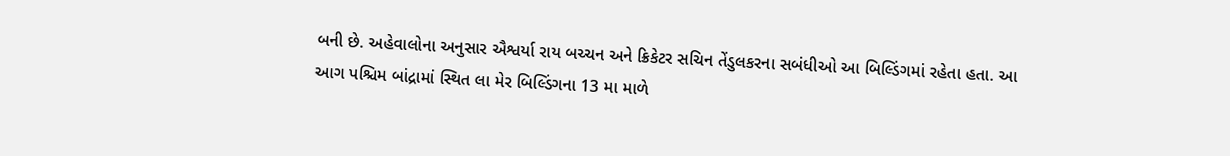બની છે. અહેવાલોના અનુસાર ઐશ્વર્યા રાય બચ્ચન અને ક્રિકેટર સચિન તેંડુલકરના સબંધીઓ આ બિલ્ડિંગમાં રહેતા હતા. આ આગ પશ્ચિમ બાંદ્રામાં સ્થિત લા મેર બિલ્ડિંગના 13 મા માળે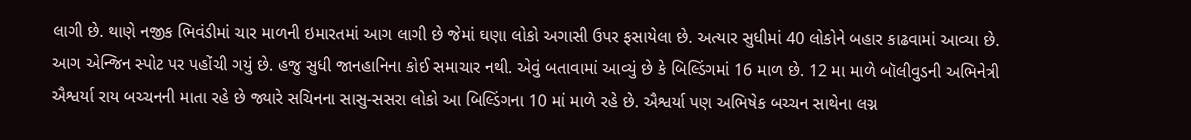લાગી છે. થાણે નજીક ભિવંડીમાં ચાર માળની ઇમારતમાં આગ લાગી છે જેમાં ઘણા લોકો અગાસી ઉપર ફસાયેલા છે. અત્યાર સુધીમાં 40 લોકોને બહાર કાઢવામાં આવ્યા છે.
આગ એન્જિન સ્પોટ પર પહોંચી ગયું છે. હજુ સુધી જાનહાનિના કોઈ સમાચાર નથી. એવું બતાવામાં આવ્યું છે કે બિલ્ડિંગમાં 16 માળ છે. 12 મા માળે બૉલીવુડની અભિનેત્રી ઐશ્વર્યા રાય બચ્ચનની માતા રહે છે જ્યારે સચિનના સાસુ-સસરા લોકો આ બિલ્ડિંગના 10 માં માળે રહે છે. ઐશ્વર્યા પણ અભિષેક બચ્ચન સાથેના લગ્ન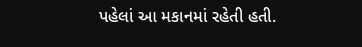પહેલાં આ મકાનમાં રહેતી હતી.